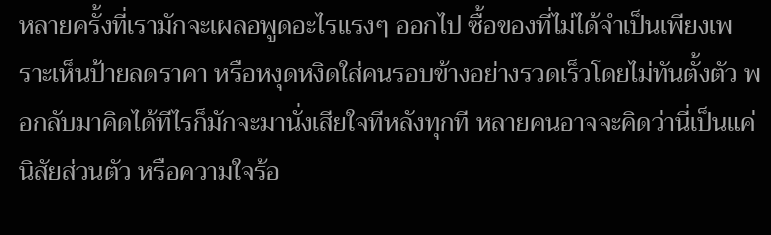หลายครั้งที่เรามักจะเผลอพูดอะไรแรงๆ ออกไป ซื้อของที่ไม่ได้จำเป็นเพียงเพราะเห็นป้ายลดราคา หรือหงุดหงิดใส่คนรอบข้างอย่างรวดเร็วโดยไม่ทันตั้งตัว พอกลับมาคิดได้ทีไรก็มักจะมานั่งเสียใจทีหลังทุกที หลายคนอาจจะคิดว่านี่เป็นแค่ นิสัยส่วนตัว หรือความใจร้อ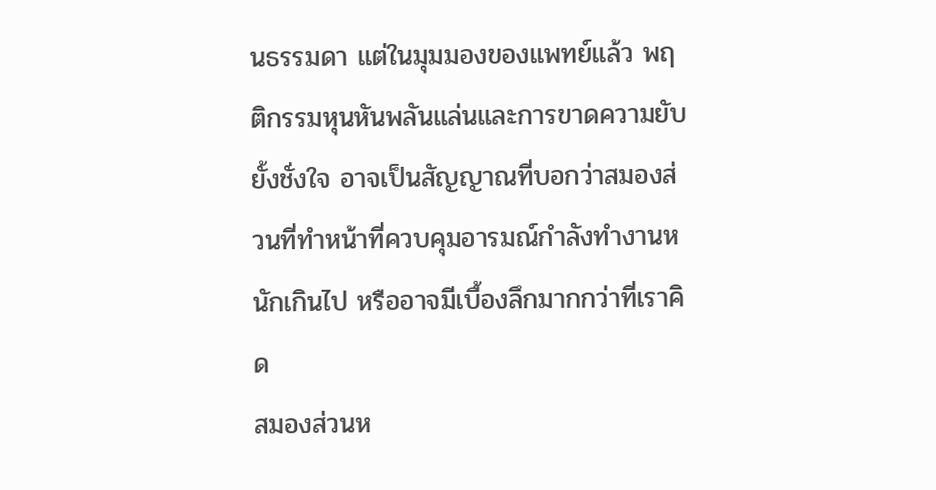นธรรมดา แต่ในมุมมองของแพทย์แล้ว พฤติกรรมหุนหันพลันแล่นและการขาดความยับยั้งชั่งใจ อาจเป็นสัญญาณที่บอกว่าสมองส่วนที่ทำหน้าที่ควบคุมอารมณ์กำลังทำงานหนักเกินไป หรืออาจมีเบื้องลึกมากกว่าที่เราคิด
สมองส่วนห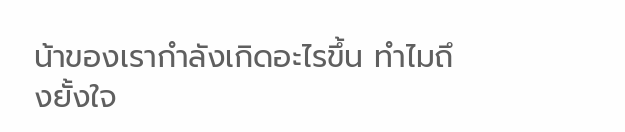น้าของเรากำลังเกิดอะไรขึ้น ทำไมถึงยั้งใจ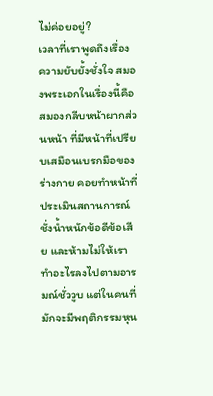ไม่ค่อยอยู่?
เวลาที่เราพูดถึงเรื่องความยับยั้งชั่งใจ สมองพระเอกในเรื่องนี้คือ สมองกลีบหน้าผากส่วนหน้า ที่มีหน้าที่เปรียบเสมือนเบรกมือของร่างกาย คอยทำหน้าที่ประเมินสถานการณ์ ชั่งน้ำหนักข้อดีข้อเสีย และห้ามไม่ให้เราทำอะไรลงไปตามอารมณ์ชั่ววูบ แต่ในคนที่มักจะมีพฤติกรรมหุน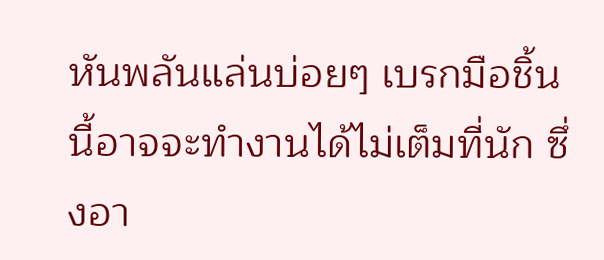หันพลันแล่นบ่อยๆ เบรกมือชิ้นนี้อาจจะทำงานได้ไม่เต็มที่นัก ซึ่งอา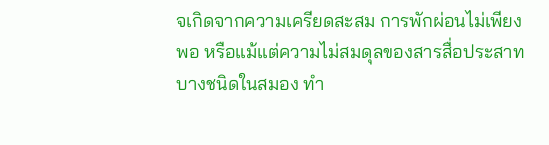จเกิดจากความเครียดสะสม การพักผ่อนไม่เพียงพอ หรือแม้แต่ความไม่สมดุลของสารสื่อประสาทบางชนิดในสมอง ทำ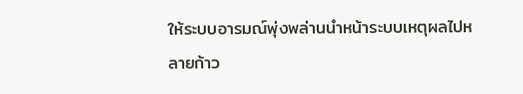ให้ระบบอารมณ์พุ่งพล่านนำหน้าระบบเหตุผลไปหลายก้าว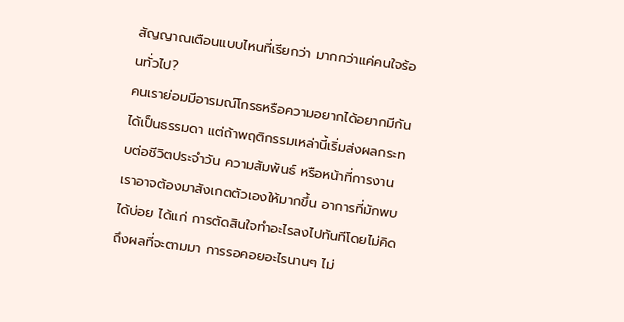สัญญาณเตือนแบบไหนที่เรียกว่า มากกว่าแค่คนใจร้อนทั่วไป?
คนเราย่อมมีอารมณ์โกรธหรือความอยากได้อยากมีกันได้เป็นธรรมดา แต่ถ้าพฤติกรรมเหล่านี้เริ่มส่งผลกระทบต่อชีวิตประจำวัน ความสัมพันธ์ หรือหน้าที่การงาน เราอาจต้องมาสังเกตตัวเองให้มากขึ้น อาการที่มักพบได้บ่อย ได้แก่ การตัดสินใจทำอะไรลงไปทันทีโดยไม่คิดถึงผลที่จะตามมา การรอคอยอะไรนานๆ ไม่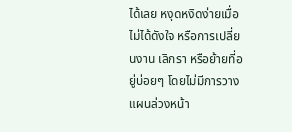ได้เลย หงุดหงิดง่ายเมื่อไม่ได้ดังใจ หรือการเปลี่ยนงาน เลิกรา หรือย้ายที่อยู่บ่อยๆ โดยไม่มีการวางแผนล่วงหน้า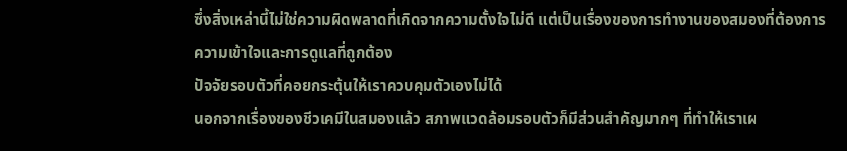ซึ่งสิ่งเหล่านี้ไม่ใช่ความผิดพลาดที่เกิดจากความตั้งใจไม่ดี แต่เป็นเรื่องของการทำงานของสมองที่ต้องการความเข้าใจและการดูแลที่ถูกต้อง
ปัจจัยรอบตัวที่คอยกระตุ้นให้เราควบคุมตัวเองไม่ได้
นอกจากเรื่องของชีวเคมีในสมองแล้ว สภาพแวดล้อมรอบตัวก็มีส่วนสำคัญมากๆ ที่ทำให้เราเผ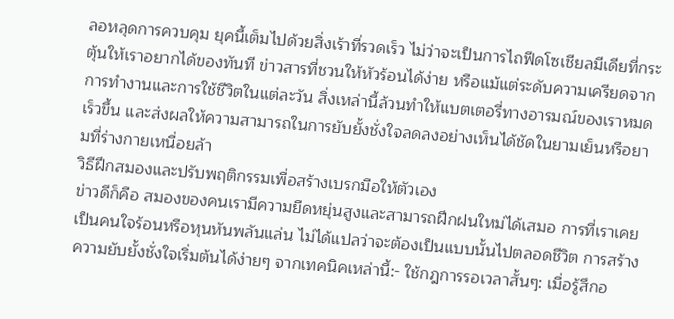ลอหลุดการควบคุม ยุคนี้เต็มไปด้วยสิ่งเร้าที่รวดเร็ว ไม่ว่าจะเป็นการไถฟีดโซเชียลมีเดียที่กระตุ้นให้เราอยากได้ของทันที ข่าวสารที่ชวนให้หัวร้อนได้ง่าย หรือแม้แต่ระดับความเครียดจากการทำงานและการใช้ชีวิตในแต่ละวัน สิ่งเหล่านี้ล้วนทำให้แบตเตอรี่ทางอารมณ์ของเราหมดเร็วขึ้น และส่งผลให้ความสามารถในการยับยั้งชั่งใจลดลงอย่างเห็นได้ชัดในยามเย็นหรือยามที่ร่างกายเหนื่อยล้า
วิธีฝึกสมองและปรับพฤติกรรมเพื่อสร้างเบรกมือให้ตัวเอง
ข่าวดีก็คือ สมองของคนเรามีความยืดหยุ่นสูงและสามารถฝึกฝนใหม่ได้เสมอ การที่เราเคยเป็นคนใจร้อนหรือหุนหันพลันแล่น ไม่ได้แปลว่าจะต้องเป็นแบบนั้นไปตลอดชีวิต การสร้างความยับยั้งชั่งใจเริ่มต้นได้ง่ายๆ จากเทคนิคเหล่านี้:- ใช้กฎการรอเวลาสั้นๆ: เมื่อรู้สึกอ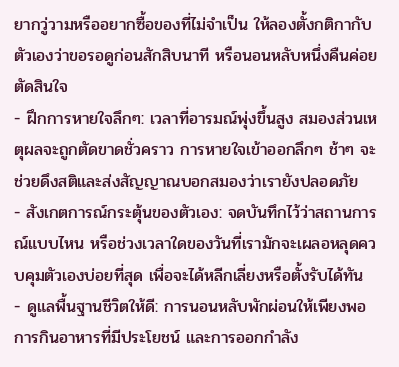ยากวู่วามหรืออยากซื้อของที่ไม่จำเป็น ให้ลองตั้งกติกากับตัวเองว่าขอรอดูก่อนสักสิบนาที หรือนอนหลับหนึ่งคืนค่อยตัดสินใจ
- ฝึกการหายใจลึกๆ: เวลาที่อารมณ์พุ่งขึ้นสูง สมองส่วนเหตุผลจะถูกตัดขาดชั่วคราว การหายใจเข้าออกลึกๆ ช้าๆ จะช่วยดึงสติและส่งสัญญาณบอกสมองว่าเรายังปลอดภัย
- สังเกตการณ์กระตุ้นของตัวเอง: จดบันทึกไว้ว่าสถานการณ์แบบไหน หรือช่วงเวลาใดของวันที่เรามักจะเผลอหลุดควบคุมตัวเองบ่อยที่สุด เพื่อจะได้หลีกเลี่ยงหรือตั้งรับได้ทัน
- ดูแลพื้นฐานชีวิตให้ดี: การนอนหลับพักผ่อนให้เพียงพอ การกินอาหารที่มีประโยชน์ และการออกกำลัง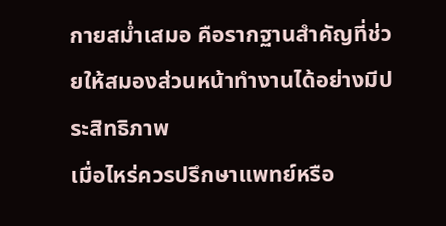กายสม่ำเสมอ คือรากฐานสำคัญที่ช่วยให้สมองส่วนหน้าทำงานได้อย่างมีประสิทธิภาพ
เมื่อไหร่ควรปรึกษาแพทย์หรือ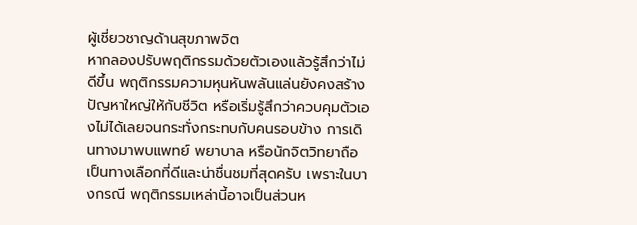ผู้เชี่ยวชาญด้านสุขภาพจิต
หากลองปรับพฤติกรรมด้วยตัวเองแล้วรู้สึกว่าไม่ดีขึ้น พฤติกรรมความหุนหันพลันแล่นยังคงสร้างปัญหาใหญ่ให้กับชีวิต หรือเริ่มรู้สึกว่าควบคุมตัวเองไม่ได้เลยจนกระทั่งกระทบกับคนรอบข้าง การเดินทางมาพบแพทย์ พยาบาล หรือนักจิตวิทยาถือเป็นทางเลือกที่ดีและน่าชื่นชมที่สุดครับ เพราะในบางกรณี พฤติกรรมเหล่านี้อาจเป็นส่วนห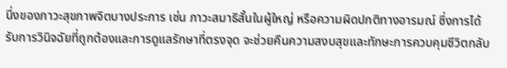นึ่งของภาวะสุขภาพจิตบางประการ เช่น ภาวะสมาธิสั้นในผู้ใหญ่ หรือความผิดปกติทางอารมณ์ ซึ่งการได้รับการวินิจฉัยที่ถูกต้องและการดูแลรักษาที่ตรงจุด จะช่วยคืนความสงบสุขและทักษะการควบคุมชีวิตกลับ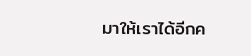มาให้เราได้อีกค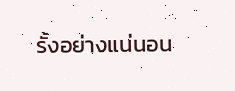รั้งอย่างแน่นอน